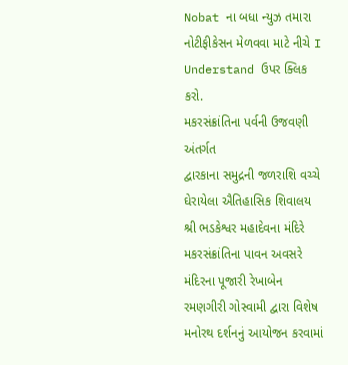Nobat ના બધા ન્યુઝ તમારા નોટીફીકેસન મેળવવા માટે નીચે I Understand ઉપર ક્લિક કરો.
મકરસંક્રાંતિના પર્વની ઉજવણી અંતર્ગત
દ્વારકાના સમુદ્રની જળરાશિ વચ્ચે ઘેરાયેલા ઐતિહાસિક શિવાલય શ્રી ભડકેશ્વર મહાદેવના મંદિરે મકરસંક્રાંતિના પાવન અવસરે મંદિરના પૂજારી રેખાબેન રમણગીરી ગોસ્વામી દ્વારા વિશેષ મનોરથ દર્શનનું આયોજન કરવામાં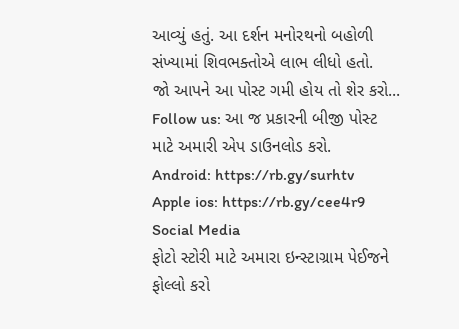આવ્યું હતું. આ દર્શન મનોરથનો બહોળી સંખ્યામાં શિવભક્તોએ લાભ લીધો હતો.
જો આપને આ પોસ્ટ ગમી હોય તો શેર કરો...
Follow us: આ જ પ્રકારની બીજી પોસ્ટ માટે અમારી એપ ડાઉનલોડ કરો.
Android: https://rb.gy/surhtv
Apple ios: https://rb.gy/cee4r9
Social Media
ફોટો સ્ટોરી માટે અમારા ઇન્સ્ટાગ્રામ પેઈજને ફોલ્લો કરો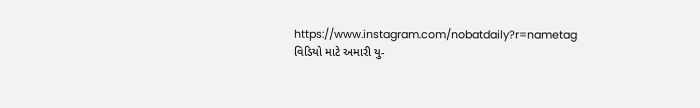https://www.instagram.com/nobatdaily?r=nametag
વિડિયો માટે અમારી યુ-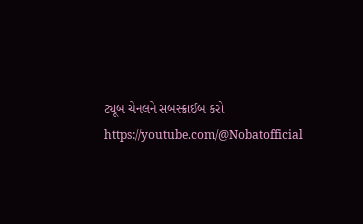ટ્યૂબ ચેનલને સબસ્ક્રાઈબ કરો
https://youtube.com/@Nobatofficial